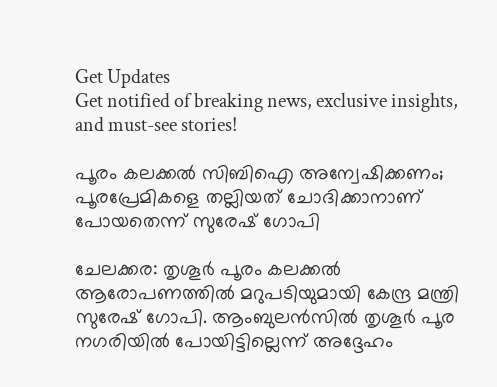Get Updates
Get notified of breaking news, exclusive insights, and must-see stories!

പൂരം കലക്കല്‍ സിബിഐ അന്വേഷിക്കണം; പൂരപ്രേമികളെ തല്ലിയത് ചോദിക്കാനാണ് പോയതെന്ന് സുരേഷ് ഗോപി

ചേലക്കര: തൃശൂര്‍ പൂരം കലക്കല്‍ ആരോപണത്തില്‍ മറുപടിയുമായി കേന്ദ്ര മന്ത്രി സുരേഷ് ഗോപി. ആംബുലന്‍സില്‍ തൃശൂര്‍ പൂര നഗരിയില്‍ പോയിട്ടില്ലെന്ന് അദ്ദേഹം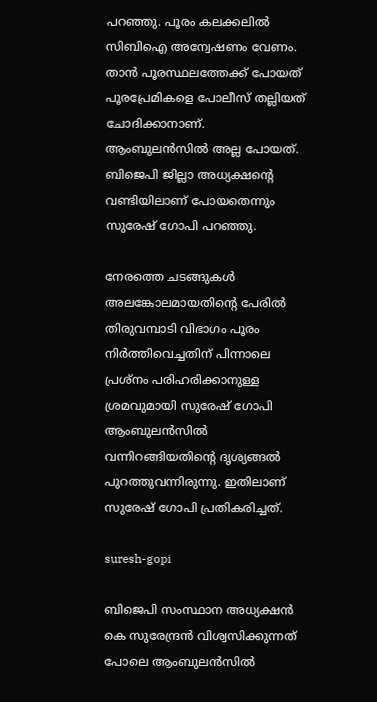പറഞ്ഞു. പൂരം കലക്കലില്‍ സിബിഐ അന്വേഷണം വേണം. താന്‍ പൂരസ്ഥലത്തേക്ക് പോയത് പൂരപ്രേമികളെ പോലീസ് തല്ലിയത് ചോദിക്കാനാണ്. ആംബുലന്‍സില്‍ അല്ല പോയത്. ബിജെപി ജില്ലാ അധ്യക്ഷന്റെ വണ്ടിയിലാണ് പോയതെന്നും സുരേഷ് ഗോപി പറഞ്ഞു.

നേരത്തെ ചടങ്ങുകള്‍ അലങ്കോലമായതിന്റെ പേരില്‍ തിരുവമ്പാടി വിഭാഗം പൂരം നിര്‍ത്തിവെച്ചതിന് പിന്നാലെ പ്രശ്‌നം പരിഹരിക്കാനുള്ള ശ്രമവുമായി സുരേഷ് ഗോപി ആംബുലന്‍സില്‍ വന്നിറങ്ങിയതിന്റെ ദൃശ്യങ്ങല്‍ പുറത്തുവന്നിരുന്നു. ഇതിലാണ് സുരേഷ് ഗോപി പ്രതികരിച്ചത്.

suresh-gopi

ബിജെപി സംസ്ഥാന അധ്യക്ഷന്‍ കെ സുരേന്ദ്രന്‍ വിശ്വസിക്കുന്നത് പോലെ ആംബുലന്‍സില്‍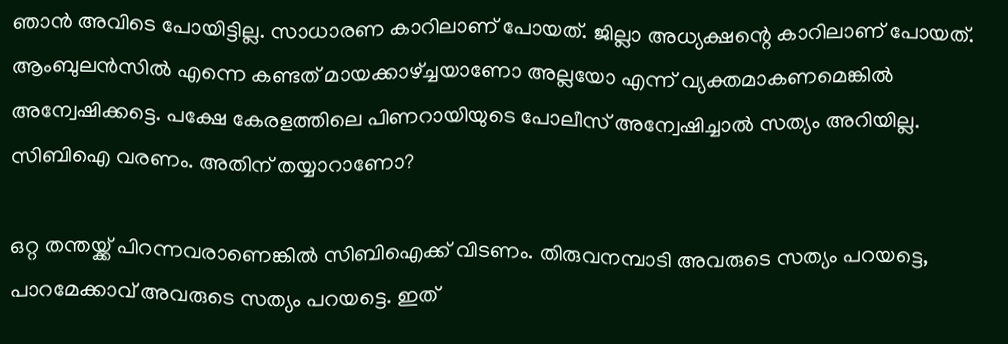ഞാന്‍ അവിടെ പോയിട്ടില്ല. സാധാരണ കാറിലാണ് പോയത്. ജില്ലാ അധ്യക്ഷന്റെ കാറിലാണ് പോയത്. ആംബുലന്‍സില്‍ എന്നെ കണ്ടത് മായക്കാഴ്ച്ചയാണോ അല്ലയോ എന്ന് വ്യക്തമാകണമെങ്കില്‍ അന്വേഷിക്കട്ടെ. പക്ഷേ കേരളത്തിലെ പിണറായിയുടെ പോലീസ് അന്വേഷിച്ചാല്‍ സത്യം അറിയില്ല. സിബിഐ വരണം. അതിന് തയ്യാറാണോ?

ഒറ്റ തന്തയ്ക്ക് പിറന്നവരാണെങ്കില്‍ സിബിഐക്ക് വിടണം. തിരുവനമ്പാടി അവരുടെ സത്യം പറയട്ടെ, പാറമേക്കാവ് അവരുടെ സത്യം പറയട്ടെ. ഇത്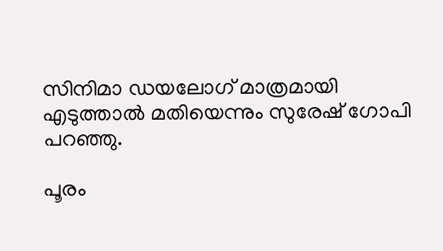സിനിമാ ഡയലോഗ് മാത്രമായി എടുത്താല്‍ മതിയെന്നും സുരേഷ് ഗോപി പറഞ്ഞു.

പൂരം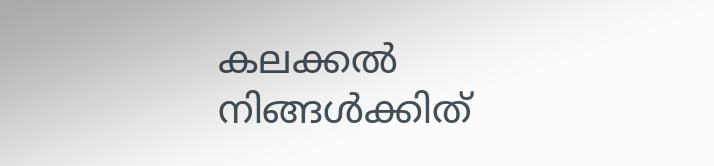കലക്കല്‍ നിങ്ങള്‍ക്കിത്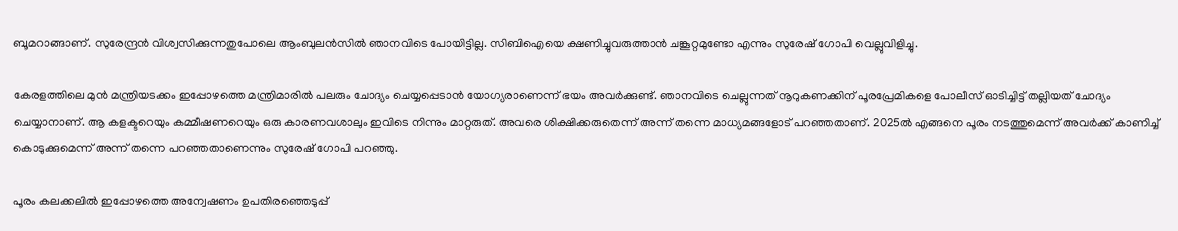ബൂമറാങ്ങാണ്. സുരേന്ദ്രന്‍ വിശ്വസിക്കുന്നതുപോലെ ആംബുലന്‍സില്‍ ഞാനവിടെ പോയിട്ടില്ല. സിബിഐയെ ക്ഷണിച്ചുവരുത്താന്‍ ചങ്കൂറ്റമുണ്ടോ എന്നും സുരേഷ് ഗോപി വെല്ലുവിളിച്ചു.

കേരളത്തിലെ മുന്‍ മന്ത്രിയടക്കം ഇപ്പോഴത്തെ മന്ത്രിമാരില്‍ പലരും ചോദ്യം ചെയ്യപ്പെടാന്‍ യോഗ്യരാണെന്ന് ഭയം അവര്‍ക്കുണ്ട്. ഞാനവിടെ ചെല്ലുന്നത് നൂറുകണക്കിന് പൂരപ്രേമികളെ പോലീസ് ഓടിച്ചിട്ട് തല്ലിയത് ചോദ്യം ചെയ്യാനാണ്. ആ കളക്ടറെയും കമ്മീഷണറെയും ഒരു കാരണവശാലും ഇവിടെ നിന്നും മാറ്റരുത്. അവരെ ശിക്ഷിക്കരുതെന്ന് അന്ന് തന്നെ മാധ്യമങ്ങളോട് പറഞ്ഞതാണ്. 2025ല്‍ എങ്ങനെ പൂരം നടത്തുമെന്ന് അവര്‍ക്ക് കാണിച്ച് കൊടുക്കുമെന്ന് അന്ന് തന്നെ പറഞ്ഞതാണെന്നും സുരേഷ് ഗോപി പറഞ്ഞു.

പൂരം കലക്കലില്‍ ഇപ്പോഴത്തെ അന്വേഷണം ഉപതിരഞ്ഞെടുപ്പ്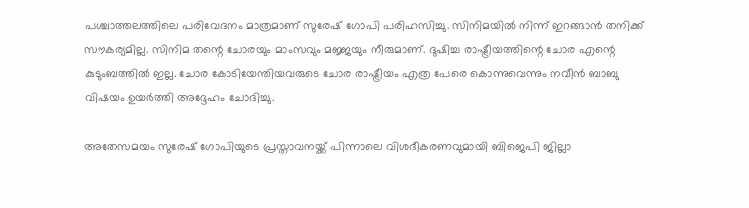പശ്ചാത്തലത്തിലെ പരിവേദനം മാത്രമാണ് സുരേഷ് ഗോപി പരിഹസിച്ചു. സിനിമയില്‍ നിന്ന് ഇറങ്ങാന്‍ തനിക്ക് സൗകര്യമില്ല. സിനിമ തന്റെ ചോരയും മാംസവും മജ്ജയും നീരുമാണ്. ദുഷിച്ച രാഷ്ട്രീയത്തിന്റെ ചോര എന്റെ കുടുംബത്തില്‍ ഇല്ല. ചോര കോടിയേന്തിയവരുടെ ചോര രാഷ്ട്രീയം എത്ര പേരെ കൊന്നുവെന്നും നവീന്‍ ബാബു വിഷയം ഉയര്‍ത്തി അദ്ദേഹം ചോദിച്ചു.

അതേസമയം സുരേഷ് ഗോപിയുടെ പ്രസ്താവനയ്ക്ക് പിന്നാലെ വിശദീകരണവുമായി ബിജെപി ജില്ലാ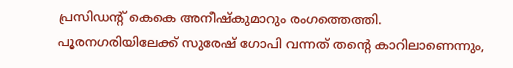പ്രസിഡന്റ് കെകെ അനീഷ്‌കുമാറും രംഗത്തെത്തി. പൂരനഗരിയിലേക്ക് സുരേഷ് ഗോപി വന്നത് തന്റെ കാറിലാണെന്നും,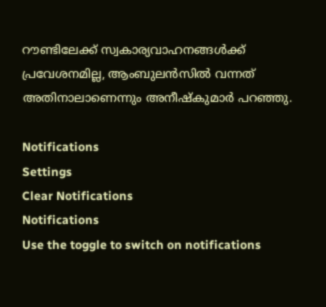റൗണ്ടിലേക്ക് സ്വകാര്യവാഹനങ്ങള്‍ക്ക് പ്രവേശനമില്ല, ആംബുലന്‍സില്‍ വന്നത് അതിനാലാണെന്നും അനീഷ്‌കുമാര്‍ പറഞ്ഞു.

Notifications
Settings
Clear Notifications
Notifications
Use the toggle to switch on notifications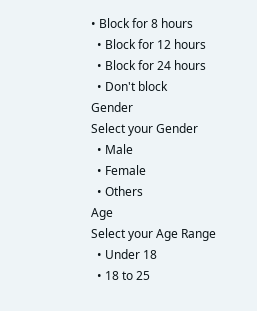• Block for 8 hours
  • Block for 12 hours
  • Block for 24 hours
  • Don't block
Gender
Select your Gender
  • Male
  • Female
  • Others
Age
Select your Age Range
  • Under 18
  • 18 to 25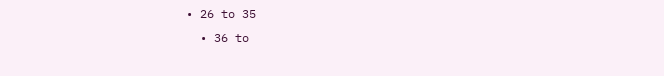• 26 to 35
  • 36 to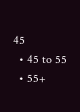45
  • 45 to 55
  • 55+